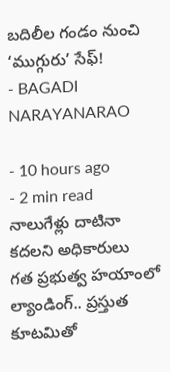బదిలీల గండం నుంచి ‘ముగ్గురు’ సేఫ్!
- BAGADI NARAYANARAO

- 10 hours ago
- 2 min read
నాలుగేళ్లు దాటినా కదలని అధికారులు
గత ప్రభుత్వ హయాంలో ల్యాండింగ్.. ప్రస్తుత కూటమితో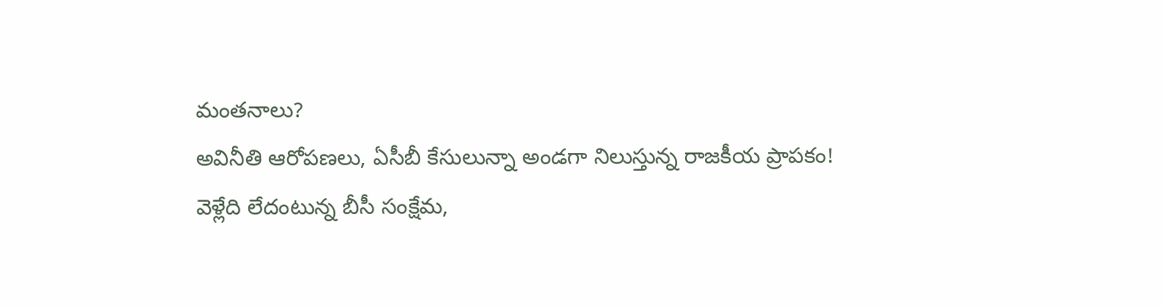మంతనాలు?
అవినీతి ఆరోపణలు, ఏసీబీ కేసులున్నా అండగా నిలుస్తున్న రాజకీయ ప్రాపకం!
వెళ్లేది లేదంటున్న బీసీ సంక్షేమ,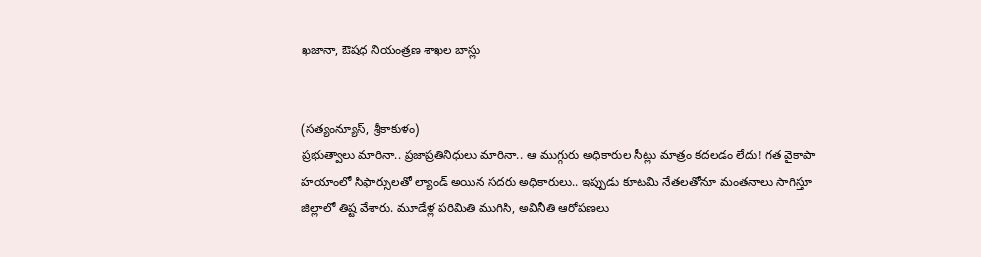ఖజానా, ఔషధ నియంత్రణ శాఖల బాస్లు


(సత్యంన్యూస్, శ్రీకాకుళం)
ప్రభుత్వాలు మారినా.. ప్రజాప్రతినిధులు మారినా.. ఆ ముగ్గురు అధికారుల సీట్లు మాత్రం కదలడం లేదు! గత వైకాపా హయాంలో సిఫార్సులతో ల్యాండ్ అయిన సదరు అధికారులు.. ఇప్పుడు కూటమి నేతలతోనూ మంతనాలు సాగిస్తూ జిల్లాలో తిష్ట వేశారు. మూడేళ్ల పరిమితి ముగిసి, అవినీతి ఆరోపణలు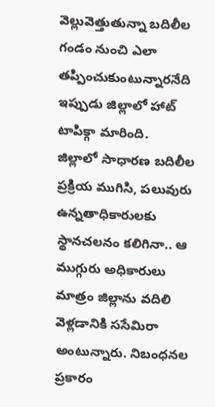వెల్లువెత్తుతున్నా బదిలీల గండం నుంచి ఎలా తప్పించుకుంటున్నారనేది ఇప్పుడు జిల్లాలో హాట్ టాపిక్గా మారింది.
జిల్లాలో సాధారణ బదిలీల ప్రక్రియ ముగిసి, పలువురు ఉన్నతాధికారులకు స్థానచలనం కలిగినా.. ఆ ముగ్గురు అధికారులు మాత్రం జిల్లాను వదిలి వెళ్లడానికి ససేమిరా అంటున్నారు. నిబంధనల ప్రకారం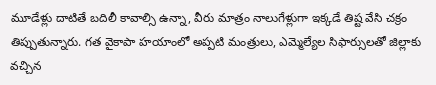మూడేళ్లు దాటితే బదిలీ కావాల్సి ఉన్నా, వీరు మాత్రం నాలుగేళ్లుగా ఇక్కడే తిష్ట వేసి చక్రం తిప్పుతున్నారు. గత వైకాపా హయాంలో అప్పటి మంత్రులు, ఎమ్మెల్యేల సిఫార్సులతో జిల్లాకు వచ్చిన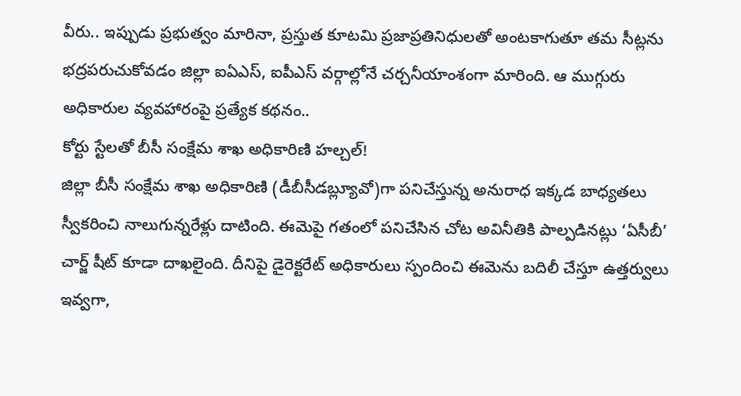వీరు.. ఇప్పుడు ప్రభుత్వం మారినా, ప్రస్తుత కూటమి ప్రజాప్రతినిధులతో అంటకాగుతూ తమ సీట్లను భద్రపరుచుకోవడం జిల్లా ఐఏఎస్, ఐపీఎస్ వర్గాల్లోనే చర్చనీయాంశంగా మారింది. ఆ ముగ్గురు అధికారుల వ్యవహారంపై ప్రత్యేక కథనం..
కోర్టు స్టేలతో బీసీ సంక్షేమ శాఖ అధికారిణి హల్చల్!
జిల్లా బీసీ సంక్షేమ శాఖ అధికారిణి (డీబీసీడబ్ల్యూవో)గా పనిచేస్తున్న అనురాధ ఇక్కడ బాధ్యతలు స్వీకరించి నాలుగున్నరేళ్లు దాటింది. ఈమెపై గతంలో పనిచేసిన చోట అవినీతికి పాల్పడినట్లు ‘ఏసీబీ’ చార్జ్ షీట్ కూడా దాఖలైంది. దీనిపై డైరెక్టరేట్ అధికారులు స్పందించి ఈమెను బదిలీ చేస్తూ ఉత్తర్వులు ఇవ్వగా,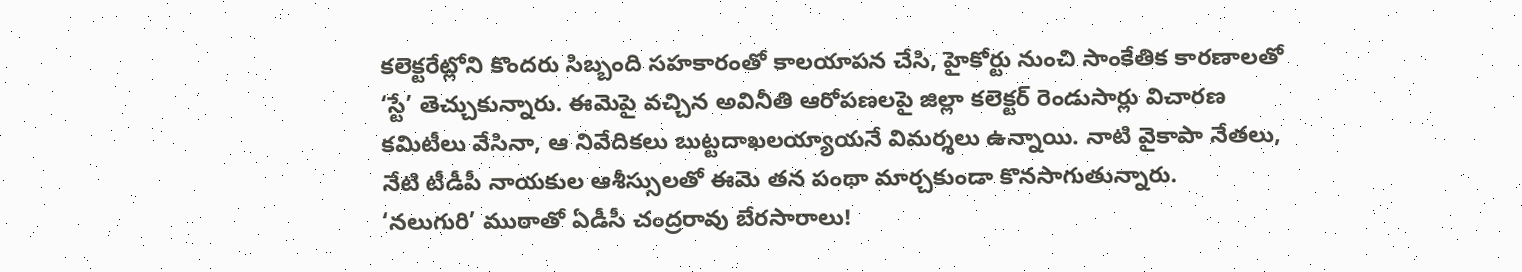కలెక్టరేట్లోని కొందరు సిబ్బంది సహకారంతో కాలయాపన చేసి, హైకోర్టు నుంచి సాంకేతిక కారణాలతో ‘స్టే’ తెచ్చుకున్నారు. ఈమెపై వచ్చిన అవినీతి ఆరోపణలపై జిల్లా కలెక్టర్ రెండుసార్లు విచారణ కమిటీలు వేసినా, ఆ నివేదికలు బుట్టదాఖలయ్యాయనే విమర్శలు ఉన్నాయి. నాటి వైకాపా నేతలు, నేటి టీడీపీ నాయకుల ఆశీస్సులతో ఈమె తన పంథా మార్చకుండా కొనసాగుతున్నారు.
‘నలుగురి’ ముఠాతో ఏడీసీ చంద్రరావు బేరసారాలు!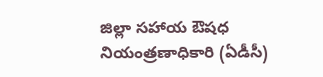జిల్లా సహాయ ఔషధ నియంత్రణాధికారి (ఏడీసీ)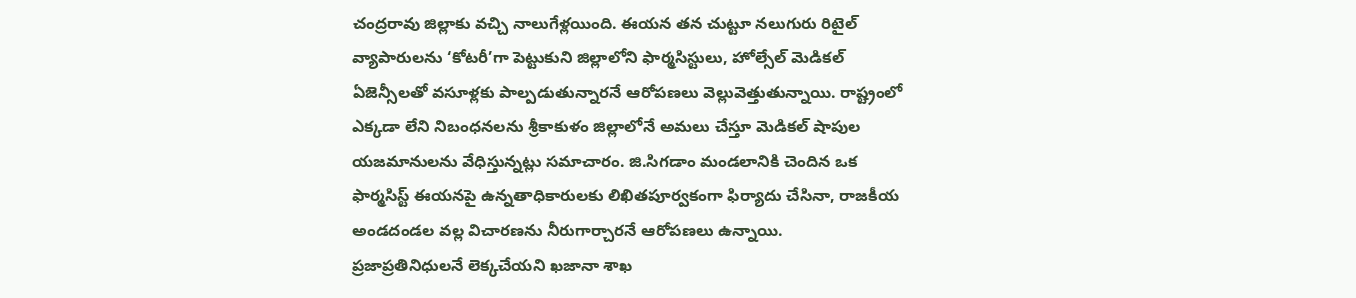చంద్రరావు జిల్లాకు వచ్చి నాలుగేళ్లయింది. ఈయన తన చుట్టూ నలుగురు రిటైల్ వ్యాపారులను ‘కోటరీ’గా పెట్టుకుని జిల్లాలోని ఫార్మసిస్టులు, హోల్సేల్ మెడికల్ ఏజెన్సీలతో వసూళ్లకు పాల్పడుతున్నారనే ఆరోపణలు వెల్లువెత్తుతున్నాయి. రాష్ట్రంలో ఎక్కడా లేని నిబంధనలను శ్రీకాకుళం జిల్లాలోనే అమలు చేస్తూ మెడికల్ షాపుల యజమానులను వేధిస్తున్నట్లు సమాచారం. జి.సిగడాం మండలానికి చెందిన ఒక ఫార్మసిస్ట్ ఈయనపై ఉన్నతాధికారులకు లిఖితపూర్వకంగా ఫిర్యాదు చేసినా, రాజకీయ అండదండల వల్ల విచారణను నీరుగార్చారనే ఆరోపణలు ఉన్నాయి.
ప్రజాప్రతినిధులనే లెక్కచేయని ఖజానా శాఖ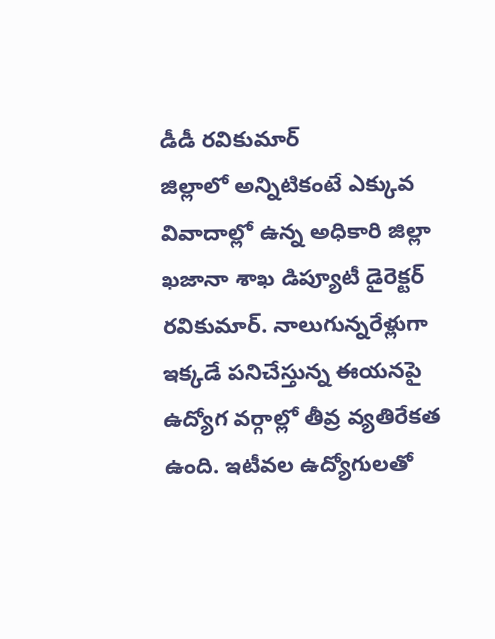డీడీ రవికుమార్
జిల్లాలో అన్నిటికంటే ఎక్కువ వివాదాల్లో ఉన్న అధికారి జిల్లా ఖజానా శాఖ డిప్యూటీ డైరెక్టర్ రవికుమార్. నాలుగున్నరేళ్లుగా ఇక్కడే పనిచేస్తున్న ఈయనపై ఉద్యోగ వర్గాల్లో తీవ్ర వ్యతిరేకత ఉంది. ఇటీవల ఉద్యోగులతో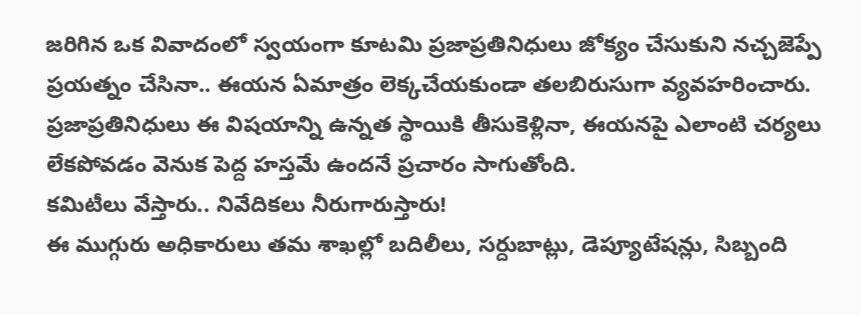జరిగిన ఒక వివాదంలో స్వయంగా కూటమి ప్రజాప్రతినిధులు జోక్యం చేసుకుని నచ్చజెప్పే ప్రయత్నం చేసినా.. ఈయన ఏమాత్రం లెక్కచేయకుండా తలబిరుసుగా వ్యవహరించారు. ప్రజాప్రతినిధులు ఈ విషయాన్ని ఉన్నత స్థాయికి తీసుకెళ్లినా, ఈయనపై ఎలాంటి చర్యలు లేకపోవడం వెనుక పెద్ద హస్తమే ఉందనే ప్రచారం సాగుతోంది.
కమిటీలు వేస్తారు.. నివేదికలు నీరుగారుస్తారు!
ఈ ముగ్గురు అధికారులు తమ శాఖల్లో బదిలీలు, సర్దుబాట్లు, డెప్యూటేషన్లు, సిబ్బంది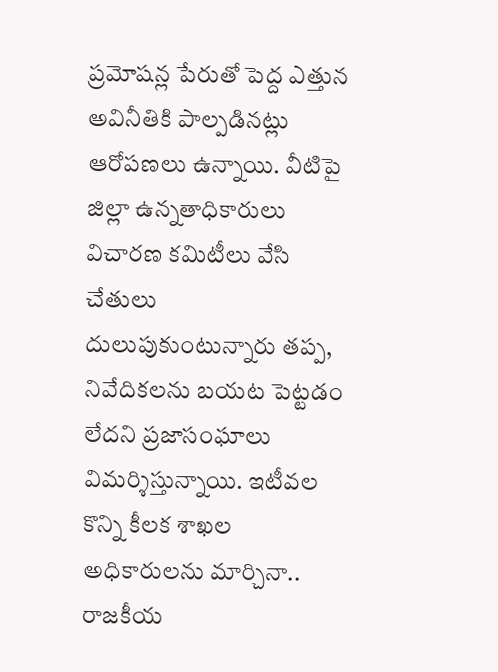ప్రమోషన్ల పేరుతో పెద్ద ఎత్తున అవినీతికి పాల్పడినట్లు ఆరోపణలు ఉన్నాయి. వీటిపై జిల్లా ఉన్నతాధికారులు విచారణ కమిటీలు వేసి చేతులు దులుపుకుంటున్నారు తప్ప, నివేదికలను బయట పెట్టడం లేదని ప్రజాసంఘాలు విమర్శిస్తున్నాయి. ఇటీవల కొన్ని కీలక శాఖల అధికారులను మార్చినా.. రాజకీయ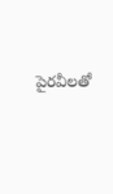పైరవీలతో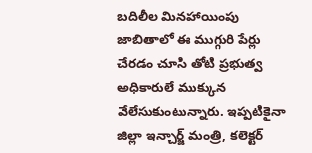బదిలీల మినహాయింపు జాబితాలో ఈ ముగ్గురి పేర్లు చేరడం చూసి తోటి ప్రభుత్వ అధికారులే ముక్కున వేలేసుకుంటున్నారు. ఇప్పటికైనా జిల్లా ఇన్చార్జ్ మంత్రి, కలెక్టర్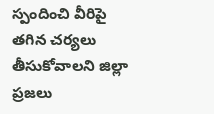స్పందించి వీరిపై తగిన చర్యలు తీసుకోవాలని జిల్లా ప్రజలు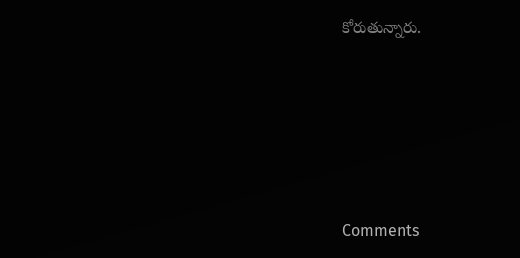కోరుతున్నారు.






Comments